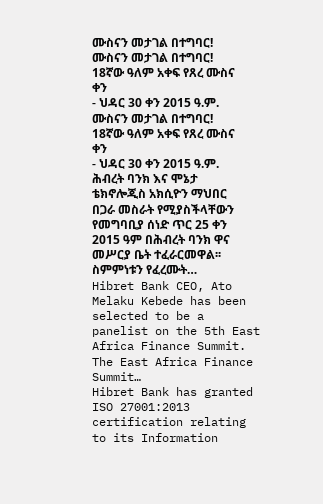ሙስናን መታገል በተግባር!
ሙስናን መታገል በተግባር!
18ኛው ዓለም አቀፍ የጸረ ሙስና ቀን
- ህዳር 30 ቀን 2015 ዓ.ም.
ሙስናን መታገል በተግባር!
18ኛው ዓለም አቀፍ የጸረ ሙስና ቀን
- ህዳር 30 ቀን 2015 ዓ.ም.
ሕብረት ባንክ እና ሞኔታ ቴክኖሎጂስ አክሲዮን ማህበር በጋራ መስራት የሚያስችላቸውን የመግባቢያ ሰነድ ጥር 25 ቀን 2015 ዓም በሕብረት ባንክ ዋና መሥርያ ቤት ተፈራርመዋል፡፡ ስምምነቱን የፈረሙት…
Hibret Bank CEO, Ato Melaku Kebede has been selected to be a panelist on the 5th East Africa Finance Summit. The East Africa Finance Summit…
Hibret Bank has granted ISO 27001:2013 certification relating to its Information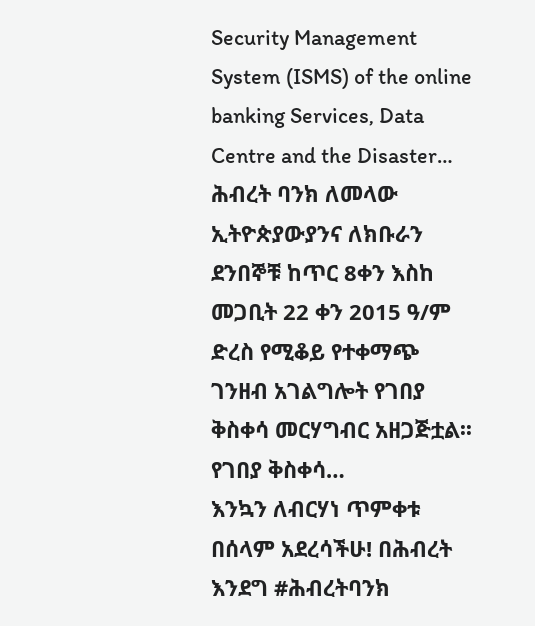Security Management System (ISMS) of the online banking Services, Data Centre and the Disaster…
ሕብረት ባንክ ለመላው ኢትዮጵያውያንና ለክቡራን ደንበኞቹ ከጥር 8ቀን እስከ መጋቢት 22 ቀን 2015 ዓ/ም ድረስ የሚቆይ የተቀማጭ ገንዘብ አገልግሎት የገበያ ቅስቀሳ መርሃግብር አዘጋጅቷል፡፡ የገበያ ቅስቀሳ…
እንኳን ለብርሃነ ጥምቀቱ በሰላም አደረሳችሁ! በሕብረት እንደግ #ሕብረትባንክ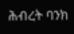ሕብረት ባንክ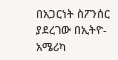በአጋርነት ስፖንሰር ያደረገው በኢትዮ- አሜሪካ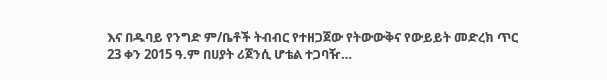እና በዱባይ የንግድ ም/ቤቶች ትብብር የተዘጋጀው የትውውቅና የውይይት መድረክ ጥር 23 ቀን 2015 ዓ.ም በሀያት ሪጀንሲ ሆቴል ተጋባዥ…